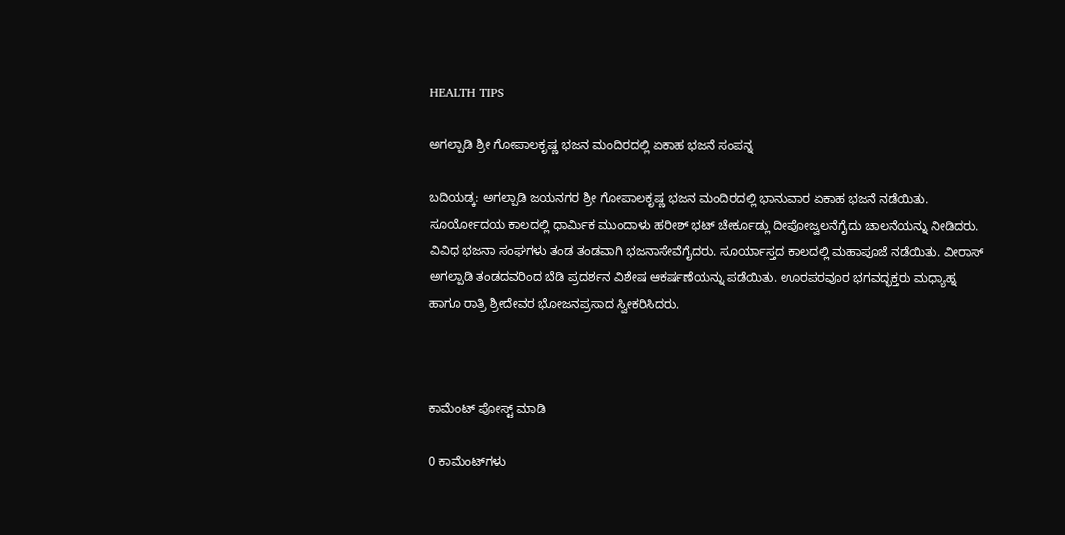HEALTH TIPS

ಅಗಲ್ಪಾಡಿ ಶ್ರೀ ಗೋಪಾಲಕೃಷ್ಣ ಭಜನ ಮಂದಿರದಲ್ಲಿ ಏಕಾಹ ಭಜನೆ ಸಂಪನ್ನ

ಬದಿಯಡ್ಕ: ಅಗಲ್ಪಾಡಿ ಜಯನಗರ ಶ್ರೀ ಗೋಪಾಲಕೃಷ್ಣ ಭಜನ ಮಂದಿರದಲ್ಲಿ ಭಾನುವಾರ ಏಕಾಹ ಭಜನೆ ನಡೆಯಿತು. ಸೂರ್ಯೋದಯ ಕಾಲದಲ್ಲಿ ಧಾರ್ಮಿಕ ಮುಂದಾಳು ಹರೀಶ್ ಭಟ್ ಚೇರ್ಕೂಡ್ಲು ದೀಪೋಜ್ವಲನೆಗೈದು ಚಾಲನೆಯನ್ನು ನೀಡಿದರು. ವಿವಿಧ ಭಜನಾ ಸಂಘಗಳು ತಂಡ ತಂಡವಾಗಿ ಭಜನಾಸೇವೆಗೈದರು. ಸೂರ್ಯಾಸ್ತದ ಕಾಲದಲ್ಲಿ ಮಹಾಪೂಜೆ ನಡೆಯಿತು. ವೀರಾಸ್ ಅಗಲ್ಪಾಡಿ ತಂಡದವರಿಂದ ಬೆಡಿ ಪ್ರದರ್ಶನ ವಿಶೇಷ ಆಕರ್ಷಣೆಯನ್ನು ಪಡೆಯಿತು. ಊರಪರವೂರ ಭಗವದ್ಭಕ್ತರು ಮಧ್ಯಾಹ್ನ ಹಾಗೂ ರಾತ್ರಿ ಶ್ರೀದೇವರ ಭೋಜನಪ್ರಸಾದ ಸ್ವೀಕರಿಸಿದರು.



ಕಾಮೆಂಟ್‌‌ ಪೋಸ್ಟ್‌ ಮಾಡಿ

0 ಕಾಮೆಂಟ್‌ಗಳು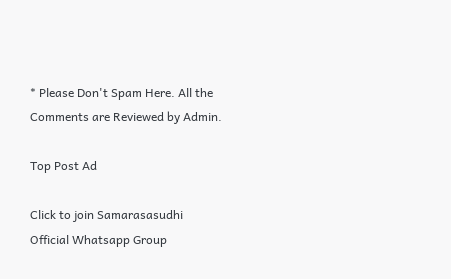* Please Don't Spam Here. All the Comments are Reviewed by Admin.

Top Post Ad

Click to join Samarasasudhi Official Whatsapp Group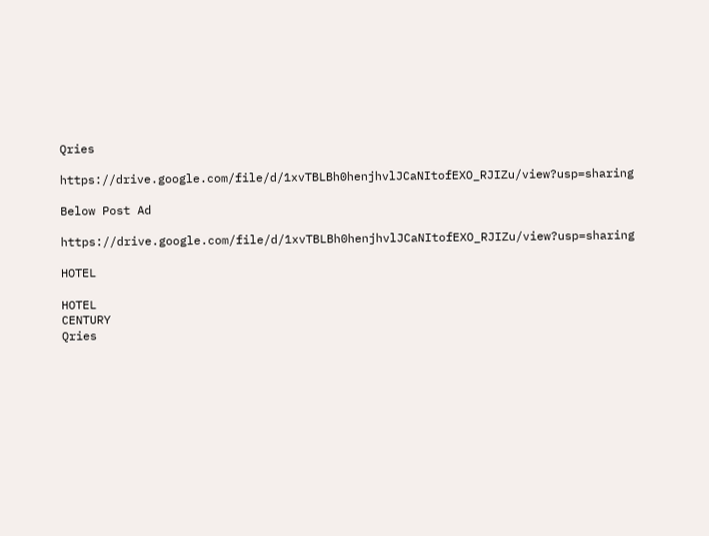Qries

https://drive.google.com/file/d/1xvTBLBh0henjhvlJCaNItofEXO_RJIZu/view?usp=sharing

Below Post Ad

https://drive.google.com/file/d/1xvTBLBh0henjhvlJCaNItofEXO_RJIZu/view?usp=sharing

HOTEL

HOTEL
CENTURY
Qries